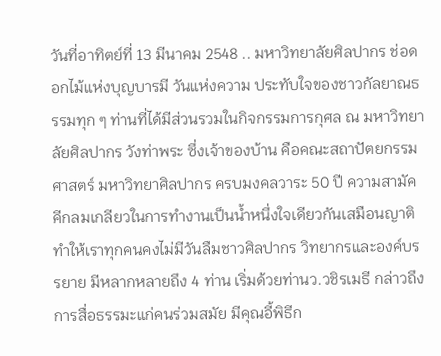วันที่อาทิตย์ที่ 13 มีนาคม 2548 .. มหาวิทยาลัยศิลปากร ช่อดอกไม้แห่งบุญบารมี วันแห่งความ ประทับใจของชาวกัลยาณธรรมทุก ๆ ท่านที่ได้มีส่วนรวมในกิจกรรมการกุศล ณ มหาวิทยาลัยศิลปากร วังท่าพระ ซึ่งเจ้าของบ้าน คือคณะสถาปัตยกรรมศาสตร์ มหาวิทยาศิลปากร ครบมงคลวาระ 50 ปี ความสามัคคีกลมเกลียวในการทำงานเป็นน้ำหนึ่งใจเดียวกันเสมือนญาติ ทำให้เราทุกคนคงไม่มีวันลืมชาวศิลปากร วิทยากรและองค์บรรยาย มีหลากหลายถึง 4 ท่าน เริ่มด้วยท่านว.วชิรเมธี กล่าวถึงการสื่อธรรมะแก่คนร่วมสมัย มีคุณอี้พิธีก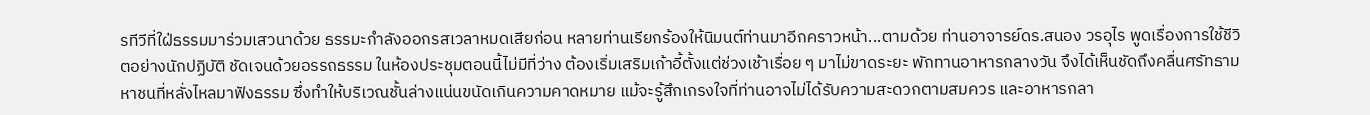รทีวีที่ใฝ่ธรรมมาร่วมเสวนาด้วย ธรรมะกำลังออกรสเวลาหมดเสียก่อน หลายท่านเรียกร้องให้นิมนต์ท่านมาอีกคราวหน้า...ตามด้วย ท่านอาจารย์ดร.สนอง วรอุไร พูดเรื่องการใช้ชีวิตอย่างนักปฏิบัติ ชัดเจนด้วยอรรถธรรม ในห้องประชุมตอนนี้ไม่มีที่ว่าง ต้องเริ่มเสริมเก้าอี้ตั้งแต่ช่วงเช้าเรื่อย ๆ มาไม่ขาดระยะ พักทานอาหารกลางวัน จึงได้เห็นชัดถึงคลื่นศรัทธามหาชนที่หลั่งไหลมาฟังธรรม ซึ่งทำให้บริเวณชั้นล่างแน่นขนัดเกินความคาดหมาย แม้จะรู้สึกเกรงใจที่ท่านอาจไม่ได้รับความสะดวกตามสมควร และอาหารกลา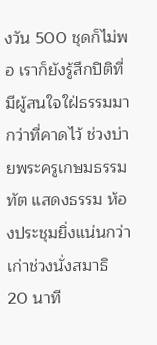งวัน 500 ชุดก็ไม่พอ เราก็ยังรู้สึกปิติที่มีผู้สนใจใฝ่ธรรมมากว่าที่คาดไว้ ช่วงบ่ายพระครูเกษมธรรมทัต แสดงธรรม ห้องประชุมยิ่งแน่นกว่าเก่าช่วงนั่งสมาธิ 20 นาที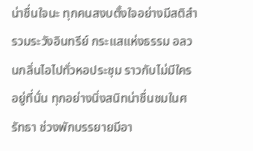น่าชื่นใจนะ ทุกคนสงบตั้งใจอย่างมีสติสำรวมระวังอินทรีย์ กระแสแห่งธรรม อลวนกลิ่นไอไปทั่วหอประชุม ราวกับไม่มีใครอยู่ที่นั่น ทุกอย่างนิ่งสนิทน่าชื่นชมในศรัทธา ช่วงพักบรรยายมีอา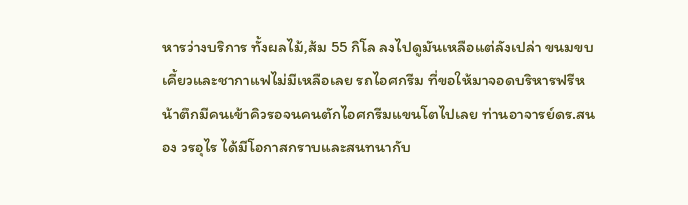หารว่างบริการ ทั้งผลไม้,ส้ม 55 กิโล ลงไปดูมันเหลือแต่ลังเปล่า ขนมขบเคี้ยวและชากาแฟไม่มีเหลือเลย รถไอศกรีม ที่ขอให้มาจอดบริหารฟรีหน้าตึกมีคนเข้าคิวรอจนคนตักไอศกรีมแขนโตไปเลย ท่านอาจารย์ดร.สนอง วรอุไร ได้มีโอกาสกราบและสนทนากับ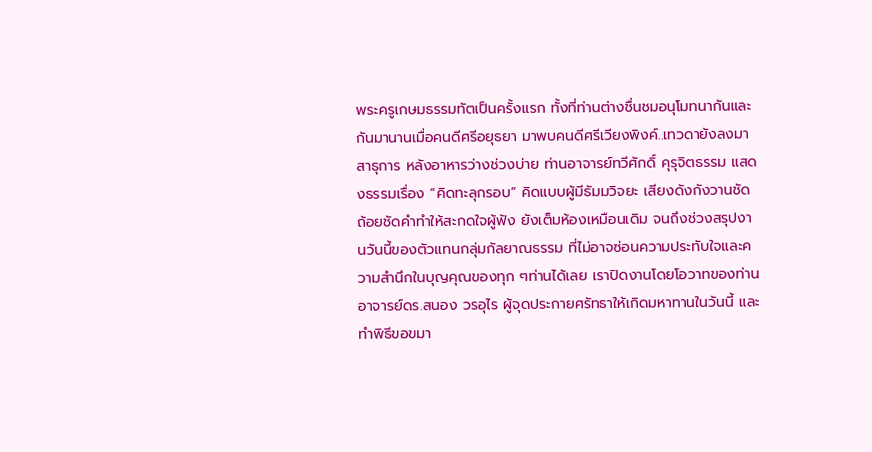พระครูเกษมธรรมทัตเป็นครั้งแรก ทั้งที่ท่านต่างชื่นชมอนุโมทนากันและกันมานานเมื่อคนดีศรีอยุธยา มาพบคนดีศรีเวียงพิงค์..เทวดายังลงมาสาธุการ หลังอาหารว่างช่วงบ่าย ท่านอาจารย์ทวีศักดิ์ คุรุจิตธรรม แสดงธรรมเรื่อง “คิดทะลุกรอบ” คิดแบบผู้มีธัมมวิจยะ เสียงดังกังวานชัดถ้อยชัดคำทำให้สะกดใจผู้ฟัง ยังเต็มห้องเหมือนเดิม จนถึงช่วงสรุปงานวันนี้ของตัวแทนกลุ่มกัลยาณธรรม ที่ไม่อาจซ่อนความประทับใจและความสำนึกในบุญคุณของทุก ๆท่านได้เลย เราปิดงานโดยโอวาทของท่านอาจารย์ดร.สนอง วรอุไร ผู้จุดประกายศรัทธาให้เกิดมหาทานในวันนี้ และทำพิธีขอขมา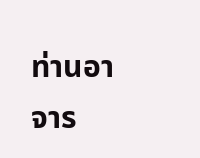ท่านอาจาร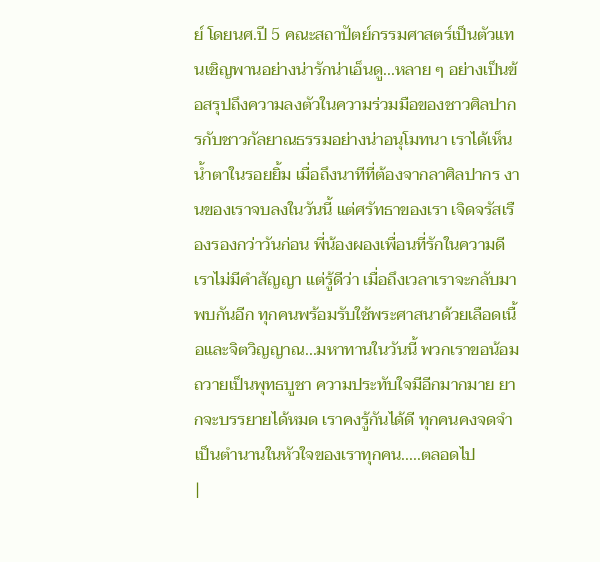ย์ โดยนศ.ปี 5 คณะสถาปัตย์กรรมศาสตร์เป็นตัวแทนเชิญพานอย่างน่ารักน่าเอ็นดู...หลาย ๆ อย่างเป็นข้อสรุปถึงความลงตัวในความร่วมมือของชาวศิลปากรกับชาวกัลยาณธรรมอย่างน่าอนุโมทนา เราได้เห็นน้ำตาในรอยยิ้ม เมื่อถึงนาทีที่ต้องจากลาศิลปากร งานของเราจบลงในวันนี้ แต่ศรัทธาของเรา เจิดจรัสเรืองรองกว่าวันก่อน พี่น้องผองเพื่อนที่รักในความดี เราไม่มีคำสัญญา แต่รู้ดีว่า เมื่อถึงเวลาเราจะกลับมาพบกันอีก ทุกคนพร้อมรับใช้พระศาสนาด้วยเลือดเนื้อและจิตวิญญาณ...มหาทานในวันนี้ พวกเราขอน้อมถวายเป็นพุทธบูชา ความประทับใจมีอีกมากมาย ยากจะบรรยายได้หมด เราคงรู้กันได้ดี ทุกคนคงจดจำเป็นตำนานในหัวใจของเราทุกคน.....ตลอดไป
|